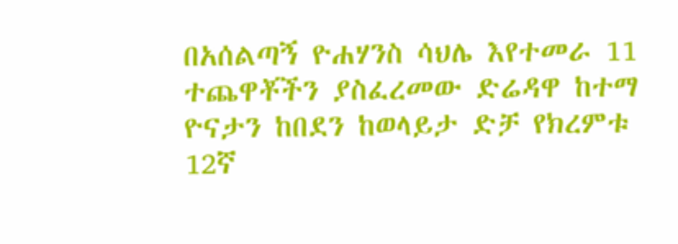በአሰልጣኝ ዮሐሃንስ ሳህሌ እየተመራ 11 ተጨዋቾችን ያስፈረመው ድሬዳዋ ከተማ ዮናታን ከበደን ከወላይታ ድቻ የክረምቱ 12ኛ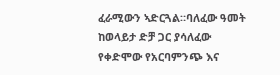ፈራሚውን ኣድርጓል።ባለፈው ዓመት ከወላይታ ድቻ ጋር ያሳለፈው የቀድሞው የአርባምንጭ እና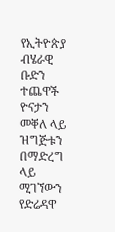የኢትዮጵያ ብሄራዊ ቡድን ተጨዋች ዮናታን መቐለ ላይ ዝግጅቱን በማድረግ ላይ ሚገኘውን የድሬዳዋ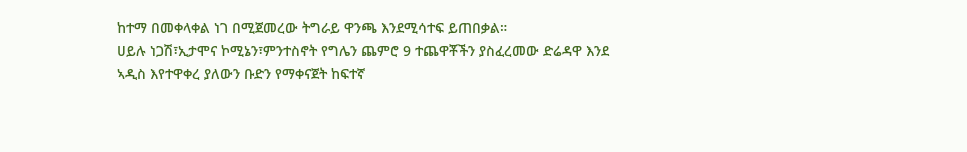ከተማ በመቀላቀል ነገ በሚጀመረው ትግራይ ዋንጫ እንደሚሳተፍ ይጠበቃል።
ሀይሉ ነጋሽ፣ኢታሞና ኮሚኔን፣ምንተስኖት የግሌን ጨምሮ 9 ተጨዋቾችን ያስፈረመው ድሬዳዋ እንደ ኣዲስ እየተዋቀረ ያለውን ቡድን የማቀናጀት ከፍተኛ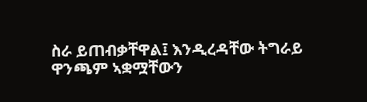ስራ ይጠብቃቸዋል፤ እንዲረዳቸው ትግራይ ዋንጫም ኣቋሟቸውን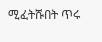ሚፈትሹበት ጥሩ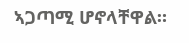ኣጋጣሚ ሆኖላቸዋል።